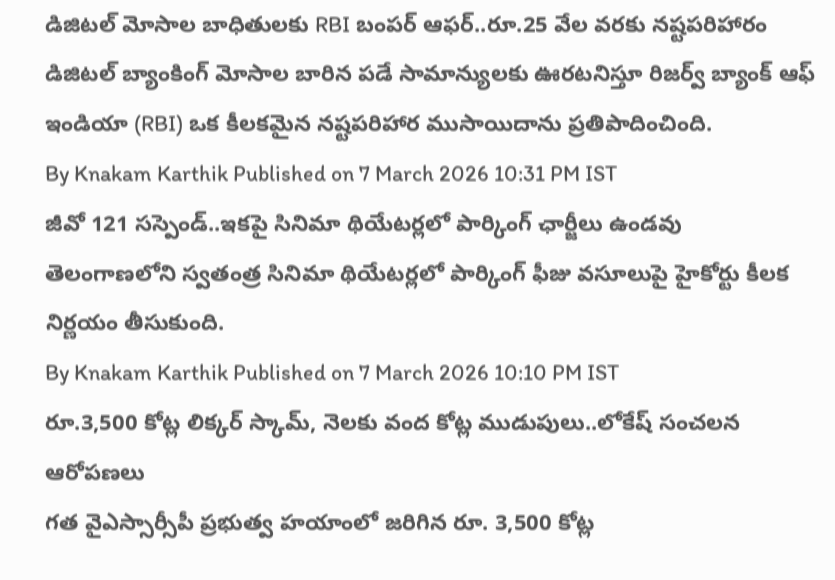డిజిటల్ మోసాల బాధితులకు RBI బంపర్ ఆఫర్..రూ.25 వేల వరకు నష్టపరిహారం
డిజిటల్ బ్యాంకింగ్ మోసాల బారిన పడే సామాన్యులకు ఊరటనిస్తూ రిజర్వ్ బ్యాంక్ ఆఫ్ ఇండియా (RBI) ఒక కీలకమైన నష్టపరిహార ముసాయిదాను ప్రతిపాదించింది.
By Knakam Karthik Published on 7 March 2026 10:31 PM IST
జీవో 121 సస్పెండ్..ఇకపై సినిమా థియేటర్లలో పార్కింగ్ ఛార్జీలు ఉండవు
తెలంగాణలోని స్వతంత్ర సినిమా థియేటర్లలో పార్కింగ్ ఫీజు వసూలుపై హైకోర్టు కీలక నిర్ణయం తీసుకుంది.
By Knakam Karthik Published on 7 March 2026 10:10 PM IST
రూ.3,500 కోట్ల లిక్కర్ స్కామ్, నెలకు వంద కోట్ల ముడుపులు..లోకేష్ సంచలన ఆరోపణలు
గత వైఎస్సార్సీపీ ప్రభుత్వ హయాంలో జరిగిన రూ. 3,500 కోట్ల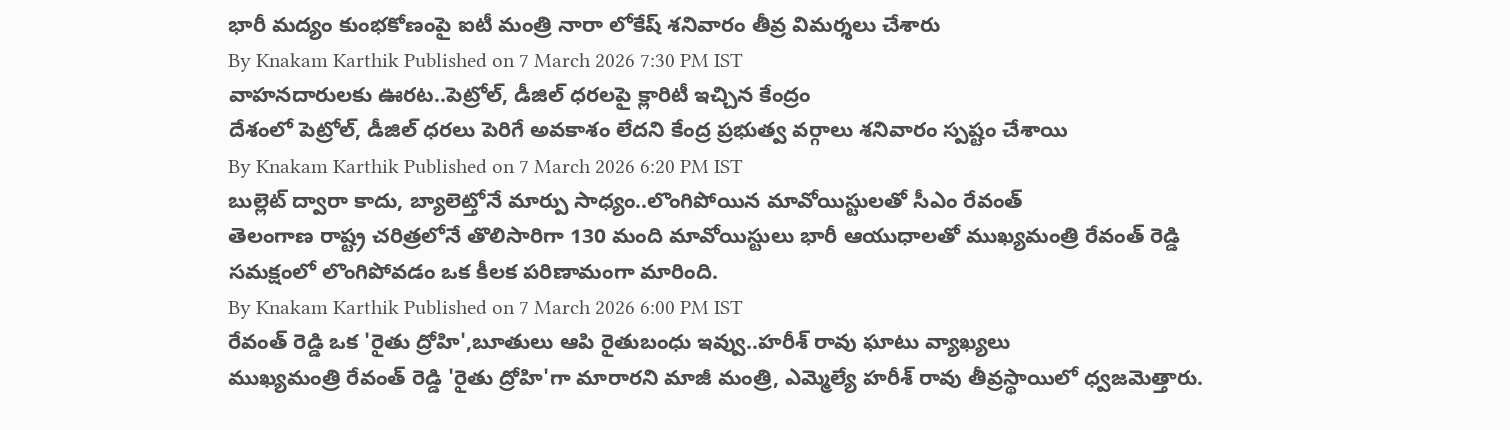భారీ మద్యం కుంభకోణంపై ఐటీ మంత్రి నారా లోకేష్ శనివారం తీవ్ర విమర్శలు చేశారు
By Knakam Karthik Published on 7 March 2026 7:30 PM IST
వాహనదారులకు ఊరట..పెట్రోల్, డీజిల్ ధరలపై క్లారిటీ ఇచ్చిన కేంద్రం
దేశంలో పెట్రోల్, డీజిల్ ధరలు పెరిగే అవకాశం లేదని కేంద్ర ప్రభుత్వ వర్గాలు శనివారం స్పష్టం చేశాయి
By Knakam Karthik Published on 7 March 2026 6:20 PM IST
బుల్లెట్ ద్వారా కాదు, బ్యాలెట్తోనే మార్పు సాధ్యం..లొంగిపోయిన మావోయిస్టులతో సీఎం రేవంత్
తెలంగాణ రాష్ట్ర చరిత్రలోనే తొలిసారిగా 130 మంది మావోయిస్టులు భారీ ఆయుధాలతో ముఖ్యమంత్రి రేవంత్ రెడ్డి సమక్షంలో లొంగిపోవడం ఒక కీలక పరిణామంగా మారింది.
By Knakam Karthik Published on 7 March 2026 6:00 PM IST
రేవంత్ రెడ్డి ఒక 'రైతు ద్రోహి',బూతులు ఆపి రైతుబంధు ఇవ్వు..హరీశ్ రావు ఘాటు వ్యాఖ్యలు
ముఖ్యమంత్రి రేవంత్ రెడ్డి 'రైతు ద్రోహి'గా మారారని మాజీ మంత్రి, ఎమ్మెల్యే హరీశ్ రావు తీవ్రస్థాయిలో ధ్వజమెత్తారు.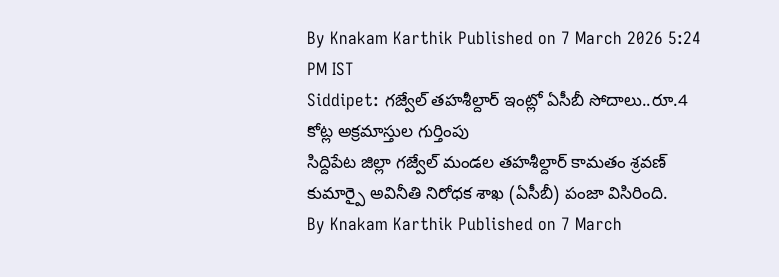By Knakam Karthik Published on 7 March 2026 5:24 PM IST
Siddipet: గజ్వేల్ తహశీల్దార్ ఇంట్లో ఏసీబీ సోదాలు..రూ.4 కోట్ల అక్రమాస్తుల గుర్తింపు
సిద్దిపేట జిల్లా గజ్వేల్ మండల తహశీల్దార్ కామతం శ్రవణ్ కుమార్పై అవినీతి నిరోధక శాఖ (ఏసీబీ) పంజా విసిరింది.
By Knakam Karthik Published on 7 March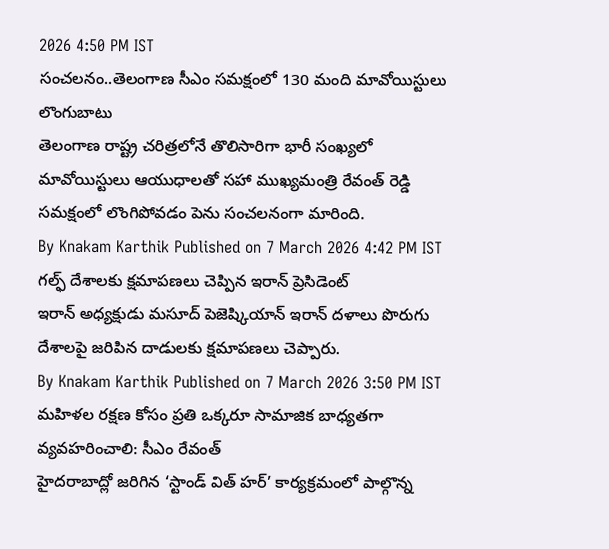2026 4:50 PM IST
సంచలనం..తెలంగాణ సీఎం సమక్షంలో 130 మంది మావోయిస్టులు లొంగుబాటు
తెలంగాణ రాష్ట్ర చరిత్రలోనే తొలిసారిగా భారీ సంఖ్యలో మావోయిస్టులు ఆయుధాలతో సహా ముఖ్యమంత్రి రేవంత్ రెడ్డి సమక్షంలో లొంగిపోవడం పెను సంచలనంగా మారింది.
By Knakam Karthik Published on 7 March 2026 4:42 PM IST
గల్ఫ్ దేశాలకు క్షమాపణలు చెప్పిన ఇరాన్ ప్రెసిడెంట్
ఇరాన్ అధ్యక్షుడు మసూద్ పెజెష్కియాన్ ఇరాన్ దళాలు పొరుగు దేశాలపై జరిపిన దాడులకు క్షమాపణలు చెప్పారు.
By Knakam Karthik Published on 7 March 2026 3:50 PM IST
మహిళల రక్షణ కోసం ప్రతి ఒక్కరూ సామాజిక బాధ్యతగా వ్యవహరించాలి: సీఎం రేవంత్
హైదరాబాద్లో జరిగిన ‘స్టాండ్ విత్ హర్’ కార్యక్రమంలో పాల్గొన్న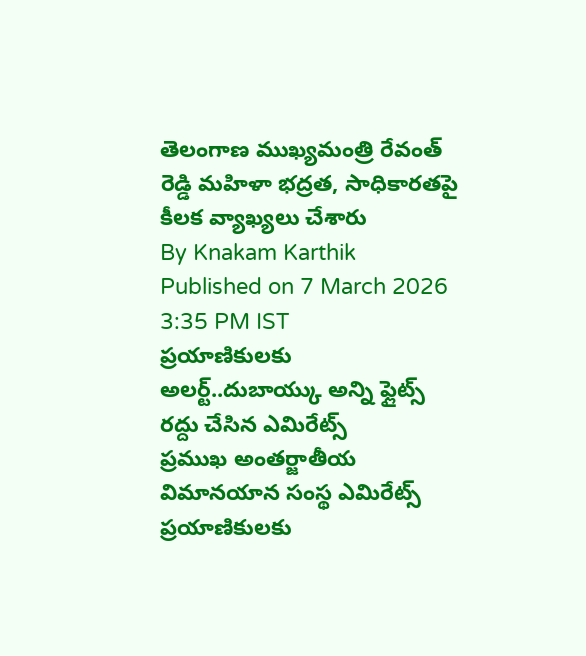తెలంగాణ ముఖ్యమంత్రి రేవంత్ రెడ్డి మహిళా భద్రత, సాధికారతపై కీలక వ్యాఖ్యలు చేశారు
By Knakam Karthik Published on 7 March 2026 3:35 PM IST
ప్రయాణికులకు అలర్ట్..దుబాయ్కు అన్ని ఫ్లైట్స్ రద్దు చేసిన ఎమిరేట్స్
ప్రముఖ అంతర్జాతీయ విమానయాన సంస్థ ఎమిరేట్స్ ప్రయాణికులకు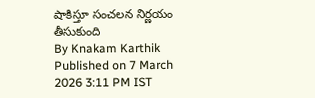షాకిస్తూ సంచలన నిర్ణయం తీసుకుంది
By Knakam Karthik Published on 7 March 2026 3:11 PM IST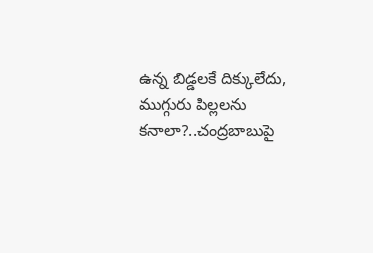ఉన్న బిడ్డలకే దిక్కులేదు, ముగ్గురు పిల్లలను కనాలా?..చంద్రబాబుపై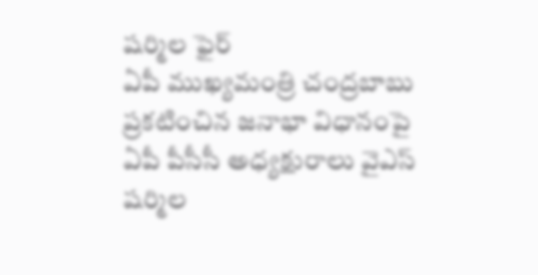షర్మిల ఫైర్
ఏపీ ముఖ్యమంత్రి చంద్రబాబు ప్రకటించిన జనాభా విధానంపై ఏపీ పీసీసీ అధ్యక్షురాలు వైఎస్ షర్మిల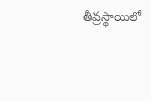తీవ్రస్థాయిలో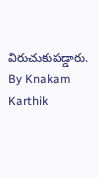విరుచుకుపడ్డారు.
By Knakam Karthik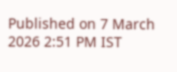Published on 7 March 2026 2:51 PM IST